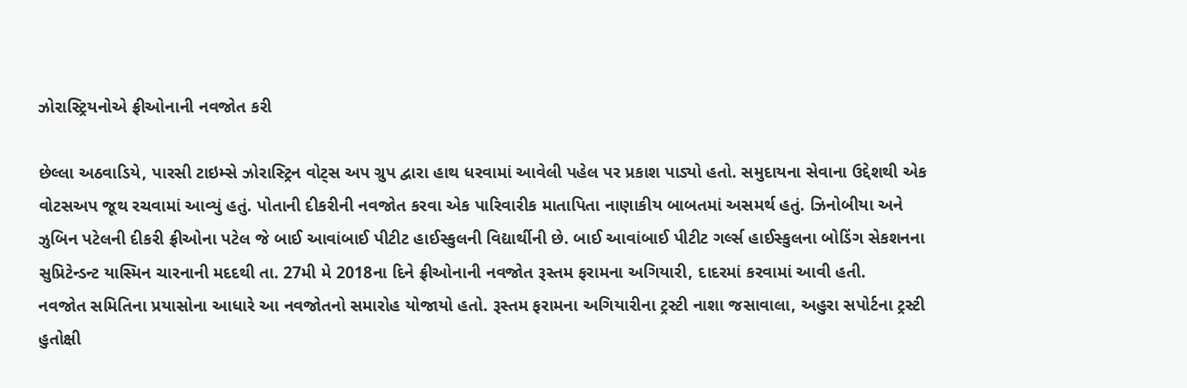ઝોરાસ્ટ્રિયનોએ ફ્રીઓનાની નવજોત કરી

છેલ્લા અઠવાડિયે, પારસી ટાઇમ્સે ઝોરાસ્ટ્રિન વોટ્સ અપ ગ્રુપ દ્વારા હાથ ધરવામાં આવેલી પહેલ પર પ્રકાશ પાડ્યો હતો. સમુદાયના સેવાના ઉદ્દેશથી એક વોટસઅપ જૂથ રચવામાં આવ્યું હતું. પોતાની દીકરીની નવજોત કરવા એક પારિવારીક માતાપિતા નાણાકીય બાબતમાં અસમર્થ હતું. ઝિનોબીયા અને ઝુબિન પટેલની દીકરી ફ્રીઓના પટેલ જે બાઈ આવાંબાઈ પીટીટ હાઈસ્કુલની વિદ્યાર્થીની છે. બાઈ આવાંબાઈ પીટીટ ગર્લ્સ હાઈસ્કુલના બોડિંગ સેકશનના સુપ્રિટેન્ડન્ટ યાસ્મિન ચારનાની મદદથી તા. 27મી મે 2018ના દિને ફ્રીઓનાની નવજોત રૂસ્તમ ફરામના અગિયારી, દાદરમાં કરવામાં આવી હતી.
નવજોત સમિતિના પ્રયાસોના આધારે આ નવજોતનો સમારોહ યોજાયો હતો. રૂસ્તમ ફરામના અગિયારીના ટ્રસ્ટી નાશા જસાવાલા, અહુરા સપોર્ટના ટ્રસ્ટી હુતોક્ષી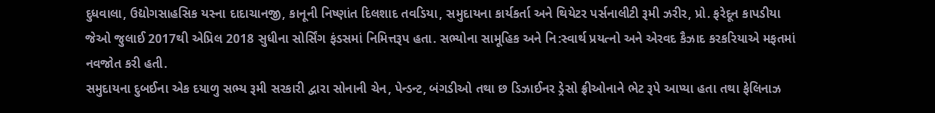દુધવાલા, ઉદ્યોગસાહસિક યસ્ના દાદાચાનજી, કાનૂની નિષ્ણાંત દિલશાદ તવડિયા, સમુદાયના કાર્યકર્તા અને થિયેટર પર્સનાલીટી રૂમી ઝરીર, પ્રો. ફરેદૂન કાપડીયા જેઓ જુલાઈ 2017થી એપ્રિલ 2018 સુધીના સોર્સિંગ ફંડસમાં નિમિત્તરૂપ હતા. સભ્યોના સામૂહિક અને નિ:સ્વાર્થ પ્રયત્નો અને એરવદ કૈઝાદ કરકરિયાએ મફતમાં નવજોત કરી હતી.
સમુદાયના દુબઈના એક દયાળુ સભ્ય રૂમી સરકારી દ્વારા સોનાની ચેન, પેન્ડન્ટ, બંગડીઓ તથા છ ડિઝાઈનર ડ્રેસો ફ્રીઓનાને ભેટ રૂપે આપ્યા હતા તથા ફેલિનાઝ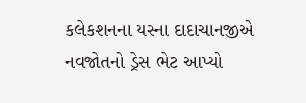કલેકશનના યસ્ના દાદાચાનજીએ નવજોતનો ડ્રેસ ભેટ આપ્યો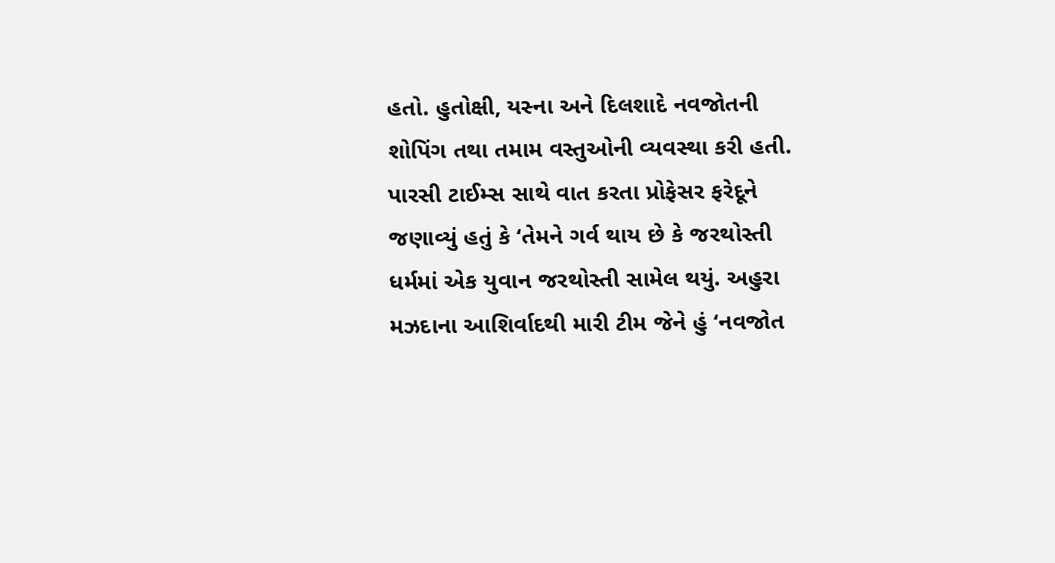હતો. હુતોક્ષી, યસ્ના અને દિલશાદે નવજોતની શોપિંગ તથા તમામ વસ્તુઓની વ્યવસ્થા કરી હતી.
પારસી ટાઈમ્સ સાથે વાત કરતા પ્રોફેસર ફરેદૂને જણાવ્યું હતું કે ‘તેમને ગર્વ થાય છે કે જરથોસ્તી ધર્મમાં એક યુવાન જરથોસ્તી સામેલ થયું. અહુરા મઝદાના આશિર્વાદથી મારી ટીમ જેને હું ‘નવજોત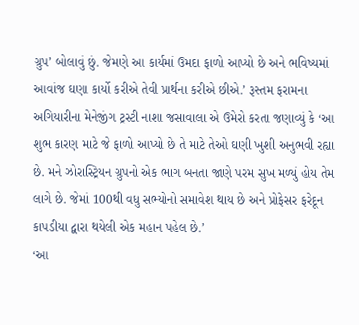ગ્રુપ’ બોલાવું છું. જેમણે આ કાર્યમાં ઉમદા ફાળો આપ્યો છે અને ભવિષ્યમાં આવાંજ ઘણા કાર્યો કરીએ તેવી પ્રાર્થના કરીએ છીએ.’ રૂસ્તમ ફરામના અગિયારીના મેનેજીંગ ટ્રસ્ટી નાશા જસાવાલા એ ઉમેરો કરતા જણાવ્યું કે ‘આ શુભ કારણ માટે જે ફાળો આપ્યો છે તે માટે તેઓ ઘણી ખુશી અનુભવી રહ્યા છે. મને ઝોરાસ્ટ્રિયન ગ્રુપનો એક ભાગ બનતા જાણે પરમ સુખ મળ્યું હોય તેમ લાગે છે. જેમાં 100થી વધુ સભ્યોનો સમાવેશ થાય છે અને પ્રોફેસર ફરેદૂન કાપડીયા દ્વારા થયેલી એક મહાન પહેલ છે.’
‘આ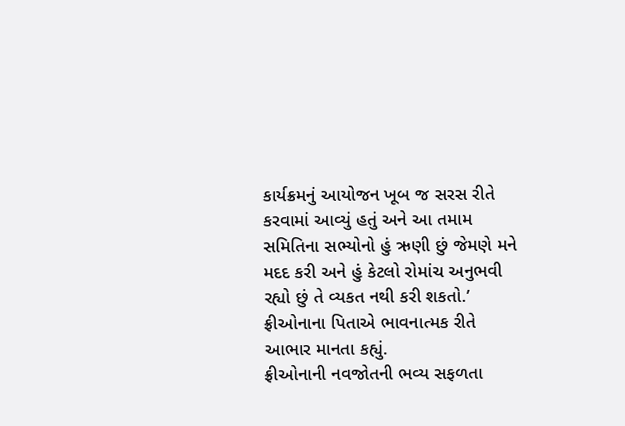કાર્યક્રમનું આયોજન ખૂબ જ સરસ રીતે કરવામાં આવ્યું હતું અને આ તમામ સમિતિના સભ્યોનો હું ઋણી છું જેમણે મને મદદ કરી અને હું કેટલો રોમાંચ અનુભવી રહ્યો છું તે વ્યકત નથી કરી શકતો.’ ફ્રીઓનાના પિતાએ ભાવનાત્મક રીતે આભાર માનતા કહ્યું.
ફ્રીઓનાની નવજોતની ભવ્ય સફળતા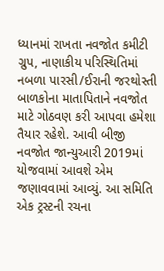ધ્યાનમાં રાખતા નવજોત કમીટી ગ્રુપ, નાણાકીય પરિસ્થિતિમાં નબળા પારસી/ઈરાની જરથોસ્તી બાળકોના માતાપિતાને નવજોત માટે ગોઠવણ કરી આપવા હમેશા તૈયાર રહેશે. આવી બીજી નવજોત જાન્યુઆરી 2019માં યોજવામાં આવશે એમ જણાવવામાં આવ્યું. આ સમિતિ એક ટ્રસ્ટની રચના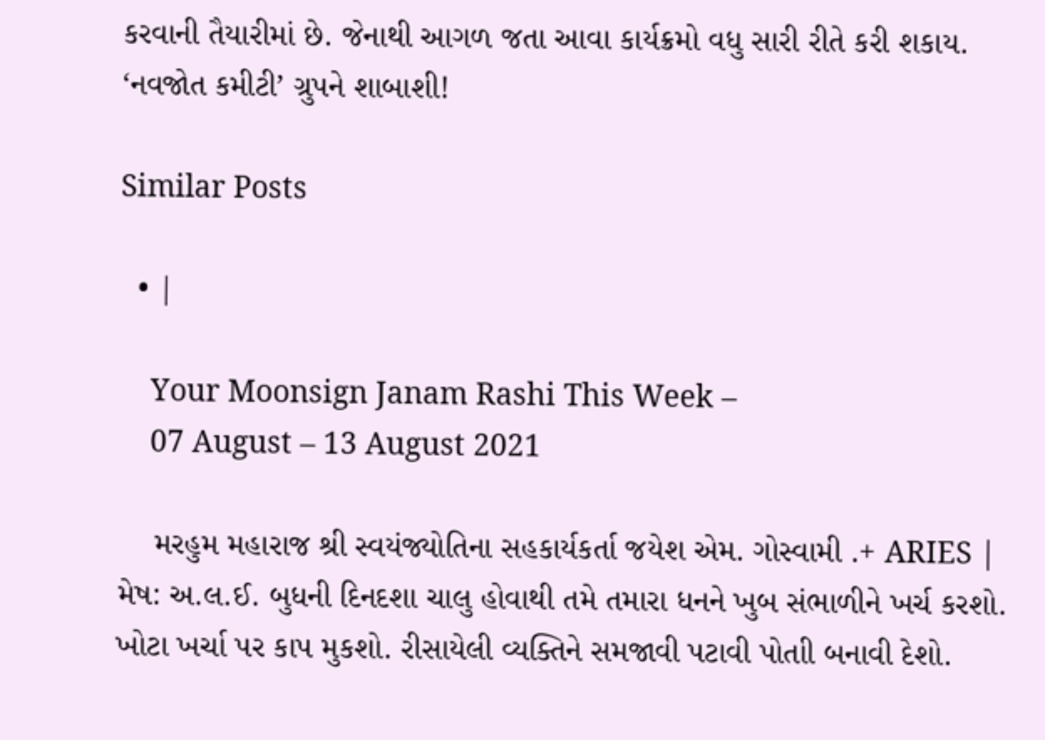કરવાની તૈયારીમાં છે. જેનાથી આગળ જતા આવા કાર્યક્રમો વધુ સારી રીતે કરી શકાય. ‘નવજોત કમીટી’ ગ્રુપને શાબાશી!

Similar Posts

  • |

    Your Moonsign Janam Rashi This Week –
    07 August – 13 August 2021

    મરહુમ મહારાજ શ્રી સ્વયંજ્યોતિના સહકાર્યકર્તા જયેશ એમ. ગોસ્વામી .+ ARIES | મેષ: અ.લ.ઈ. બુધની દિનદશા ચાલુ હોવાથી તમે તમારા ધનને ખુબ સંભાળીને ખર્ચ કરશો. ખોટા ખર્ચા પર કાપ મુકશો. રીસાયેલી વ્યક્તિને સમજાવી પટાવી પોતાી બનાવી દેશો.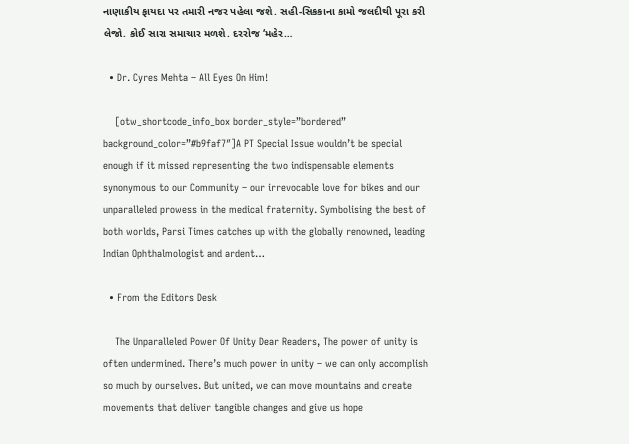નાણાકીય ફાયદા પર તમારી નજર પહેલા જશે. સહી-સિકકાના કામો જલદીથી પૂરા કરી લેજો. કોઈ સારા સમાચાર મળશે. દરરોજ ‘મહેર…

  • Dr. Cyres Mehta – All Eyes On Him!

    [otw_shortcode_info_box border_style=”bordered” background_color=”#b9faf7″]A PT Special Issue wouldn’t be special enough if it missed representing the two indispensable elements synonymous to our Community – our irrevocable love for bikes and our unparalleled prowess in the medical fraternity. Symbolising the best of both worlds, Parsi Times catches up with the globally renowned, leading Indian Ophthalmologist and ardent…

  • From the Editors Desk

    The Unparalleled Power Of Unity Dear Readers, The power of unity is often undermined. There’s much power in unity – we can only accomplish so much by ourselves. But united, we can move mountains and create movements that deliver tangible changes and give us hope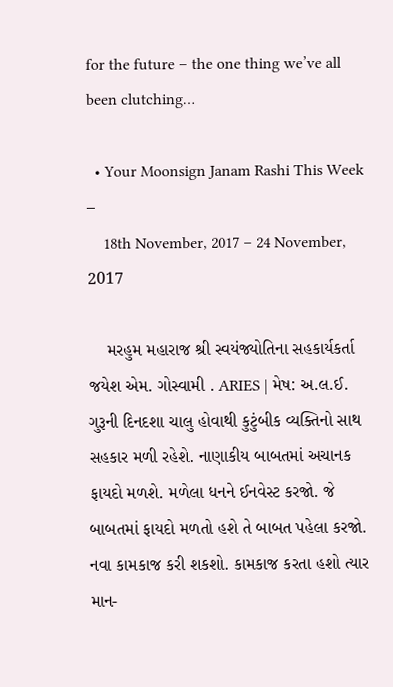for the future – the one thing we’ve all been clutching…

  • Your Moonsign Janam Rashi This Week –
    18th November, 2017 – 24 November, 2017

    મરહુમ મહારાજ શ્રી સ્વયંજ્યોતિના સહકાર્યકર્તા જયેશ એમ. ગોસ્વામી . ARIES | મેષ: અ.લ.ઈ. ગુરૂની દિનદશા ચાલુ હોવાથી કુટુંબીક વ્યક્તિનો સાથ સહકાર મળી રહેશે. નાણાકીય બાબતમાં અચાનક ફાયદો મળશે. મળેલા ધનને ઈનવેસ્ટ કરજો. જે બાબતમાં ફાયદો મળતો હશે તે બાબત પહેલા કરજો. નવા કામકાજ કરી શકશો. કામકાજ કરતા હશો ત્યાર માન-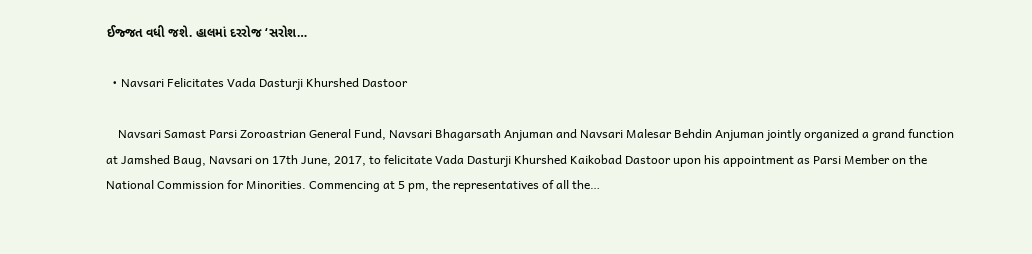ઈજ્જત વધી જશે. હાલમાં દરરોજ ‘સરોશ…

  • Navsari Felicitates Vada Dasturji Khurshed Dastoor

    Navsari Samast Parsi Zoroastrian General Fund, Navsari Bhagarsath Anjuman and Navsari Malesar Behdin Anjuman jointly organized a grand function at Jamshed Baug, Navsari on 17th June, 2017, to felicitate Vada Dasturji Khurshed Kaikobad Dastoor upon his appointment as Parsi Member on the National Commission for Minorities. Commencing at 5 pm, the representatives of all the…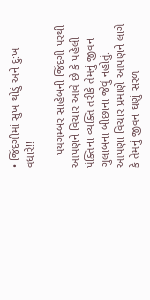• જિંદગીમાં સુખ થોડું અને દુ:ખ વધારે!!

    પયગમ્બર સાહેબની જિંદગી પરથી આપણને વિચાર આવે છે કે પહેલી પંક્તિના વ્યક્તિ તરીકે તેમનું જીવન ગુલાબના બીછાના જેવું નહોતું. આપણા વિચાર પ્રમાણે આપણને લાગે કે તેમનું જીવન ઘણું સરળ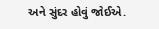અને સુંદર હોવું જોઈએ.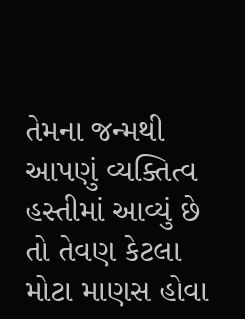તેમના જન્મથી આપણું વ્યક્તિત્વ હસ્તીમાં આવ્યું છે તો તેવણ કેટલા મોટા માણસ હોવા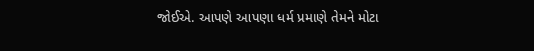જોઈએ. આપણે આપણા ધર્મ પ્રમાણે તેમને મોટા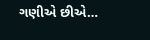ગણીએ છીએ…